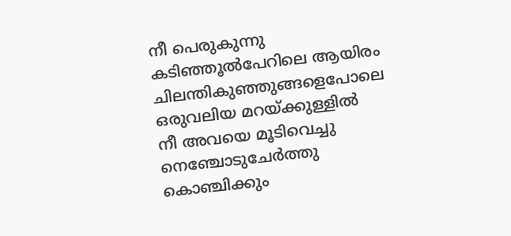നീ പെരുകുന്നു
കടിഞ്ഞൂൽപേറിലെ ആയിരം
ചിലന്തികുഞ്ഞുങ്ങളെപോലെ
ഒരുവലിയ മറയ്ക്കുള്ളിൽ
നീ അവയെ മൂടിവെച്ചു
നെഞ്ചോടുചേർത്തു
കൊഞ്ചിക്കും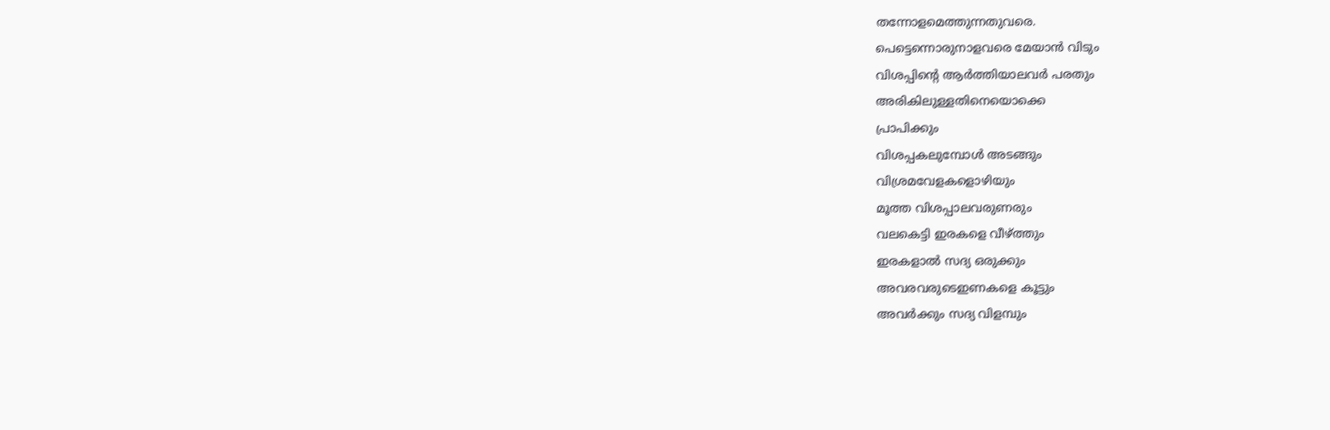തന്നോളമെത്തുന്നതുവരെ.
പെട്ടെന്നൊരുനാളവരെ മേയാൻ വിടും
വിശപ്പിന്റെ ആർത്തിയാലവർ പരതും
അരികിലുള്ളതിനെയൊക്കെ
പ്രാപിക്കും
വിശപ്പകലുമ്പോൾ അടങ്ങും
വിശ്രമവേളകളൊഴിയും
മൂത്ത വിശപ്പാലവരുണരും
വലകെട്ടി ഇരകളെ വീഴ്ത്തും
ഇരകളാൽ സദ്യ ഒരുക്കും
അവരവരുടെഇണകളെ കൂട്ടും
അവർക്കും സദ്യ വിളമ്പും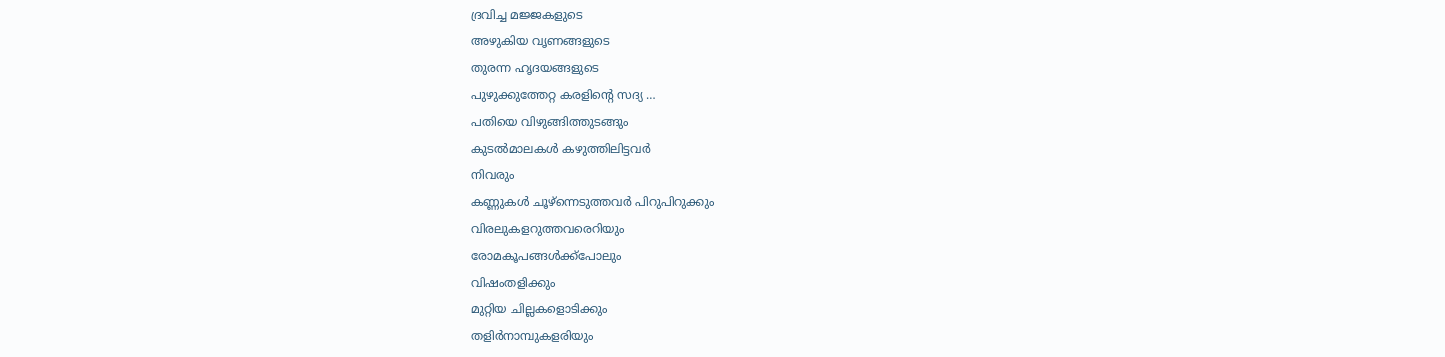ദ്രവിച്ച മജ്ജകളുടെ
അഴുകിയ വൃണങ്ങളുടെ
തുരന്ന ഹൃദയങ്ങളുടെ
പുഴുക്കുത്തേറ്റ കരളിന്റെ സദ്യ …
പതിയെ വിഴുങ്ങിത്തുടങ്ങും
കുടൽമാലകൾ കഴുത്തിലിട്ടവർ
നിവരും
കണ്ണുകൾ ചൂഴ്ന്നെടുത്തവർ പിറുപിറുക്കും
വിരലുകളറുത്തവരെറിയും
രോമകൂപങ്ങൾക്ക്പോലും
വിഷംതളിക്കും
മുറ്റിയ ചില്ലകളൊടിക്കും
തളിർനാമ്പുകളരിയും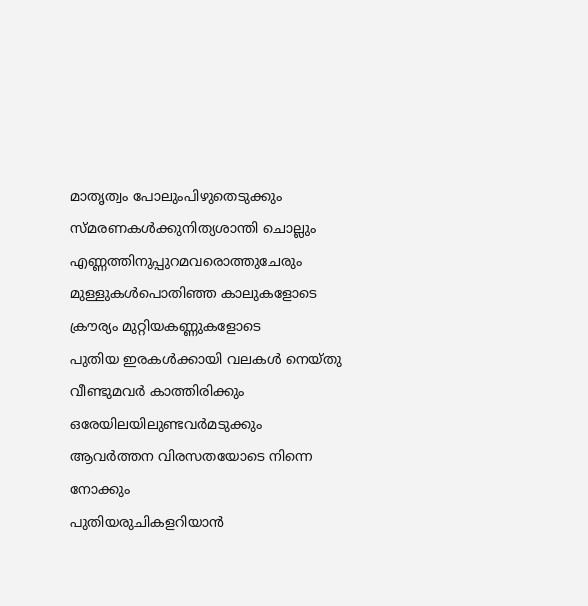മാതൃത്വം പോലുംപിഴുതെടുക്കും
സ്മരണകൾക്കുനിത്യശാന്തി ചൊല്ലും
എണ്ണത്തിനുപ്പുറമവരൊത്തുചേരും
മുള്ളുകൾപൊതിഞ്ഞ കാലുകളോടെ
ക്രൗര്യം മുറ്റിയകണ്ണുകളോടെ
പുതിയ ഇരകൾക്കായി വലകൾ നെയ്തു
വീണ്ടുമവർ കാത്തിരിക്കും
ഒരേയിലയിലുണ്ടവർമടുക്കും
ആവർത്തന വിരസതയോടെ നിന്നെ നോക്കും
പുതിയരുചികളറിയാൻ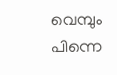വെമ്പും
പിന്നെ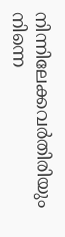നിന്നിലേക്കവർതിരിയും
നിന്നെ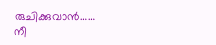രുചിക്കുവാൻ……
നീ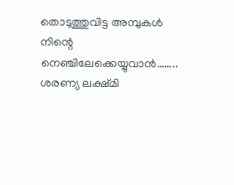തൊടുത്തുവിട്ട അമ്പുകൾ
നിന്റെ നെഞ്ചിലേക്കെയ്യുവാൻ……..
ശരണ്യ ലക്ഷ്മി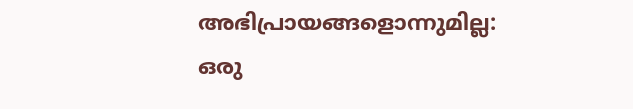അഭിപ്രായങ്ങളൊന്നുമില്ല:
ഒരു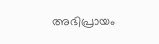അഭിപ്രായം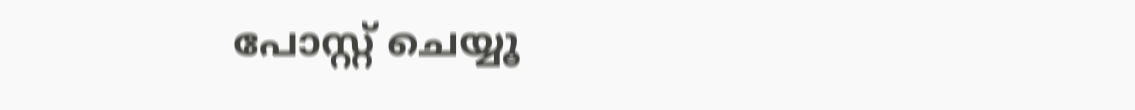പോസ്റ്റ് ചെയ്യൂ